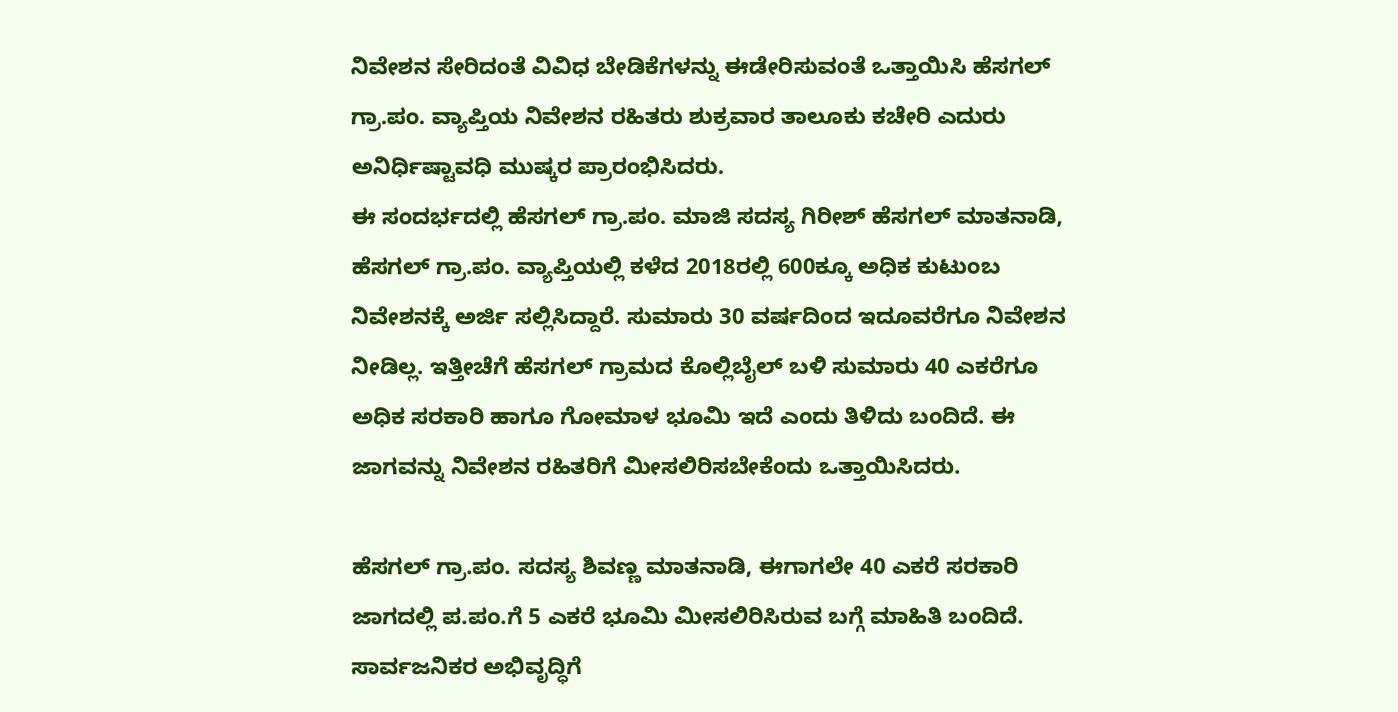ನಿವೇಶನ ಸೇರಿದಂತೆ ವಿವಿಧ ಬೇಡಿಕೆಗಳನ್ನು ಈಡೇರಿಸುವಂತೆ ಒತ್ತಾಯಿಸಿ ಹೆಸಗಲ್ ಗ್ರಾ.ಪಂ. ವ್ಯಾಪ್ತಿಯ ನಿವೇಶನ ರಹಿತರು ಶುಕ್ರವಾರ ತಾಲೂಕು ಕಚೇರಿ ಎದುರು ಅನಿರ್ಧಿಷ್ಟಾವಧಿ ಮುಷ್ಕರ ಪ್ರಾರಂಭಿಸಿದರು.
ಈ ಸಂದರ್ಭದಲ್ಲಿ ಹೆಸಗಲ್ ಗ್ರಾ.ಪಂ. ಮಾಜಿ ಸದಸ್ಯ ಗಿರೀಶ್ ಹೆಸಗಲ್ ಮಾತನಾಡಿ, ಹೆಸಗಲ್ ಗ್ರಾ.ಪಂ. ವ್ಯಾಪ್ತಿಯಲ್ಲಿ ಕಳೆದ 2018ರಲ್ಲಿ 600ಕ್ಕೂ ಅಧಿಕ ಕುಟುಂಬ ನಿವೇಶನಕ್ಕೆ ಅರ್ಜಿ ಸಲ್ಲಿಸಿದ್ದಾರೆ. ಸುಮಾರು 30 ವರ್ಷದಿಂದ ಇದೂವರೆಗೂ ನಿವೇಶನ ನೀಡಿಲ್ಲ. ಇತ್ತೀಚೆಗೆ ಹೆಸಗಲ್ ಗ್ರಾಮದ ಕೊಲ್ಲಿಬೈಲ್ ಬಳಿ ಸುಮಾರು 40 ಎಕರೆಗೂ ಅಧಿಕ ಸರಕಾರಿ ಹಾಗೂ ಗೋಮಾಳ ಭೂಮಿ ಇದೆ ಎಂದು ತಿಳಿದು ಬಂದಿದೆ. ಈ ಜಾಗವನ್ನು ನಿವೇಶನ ರಹಿತರಿಗೆ ಮೀಸಲಿರಿಸಬೇಕೆಂದು ಒತ್ತಾಯಿಸಿದರು.

ಹೆಸಗಲ್ ಗ್ರಾ.ಪಂ. ಸದಸ್ಯ ಶಿವಣ್ಣ ಮಾತನಾಡಿ, ಈಗಾಗಲೇ 40 ಎಕರೆ ಸರಕಾರಿ ಜಾಗದಲ್ಲಿ ಪ.ಪಂ.ಗೆ 5 ಎಕರೆ ಭೂಮಿ ಮೀಸಲಿರಿಸಿರುವ ಬಗ್ಗೆ ಮಾಹಿತಿ ಬಂದಿದೆ. ಸಾರ್ವಜನಿಕರ ಅಭಿವೃದ್ಧಿಗೆ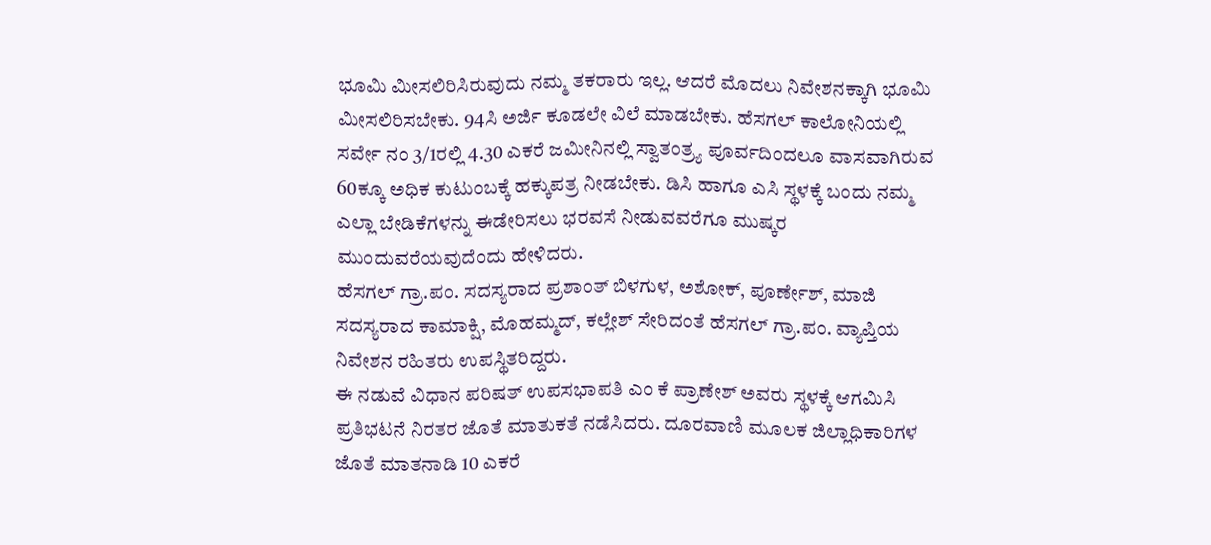ಭೂಮಿ ಮೀಸಲಿರಿಸಿರುವುದು ನಮ್ಮ ತಕರಾರು ಇಲ್ಲ. ಆದರೆ ಮೊದಲು ನಿವೇಶನಕ್ಕಾಗಿ ಭೂಮಿ ಮೀಸಲಿರಿಸಬೇಕು. 94ಸಿ ಅರ್ಜಿ ಕೂಡಲೇ ವಿಲೆ ಮಾಡಬೇಕು. ಹೆಸಗಲ್ ಕಾಲೋನಿಯಲ್ಲಿ ಸರ್ವೇ ನಂ 3/1ರಲ್ಲಿ 4.30 ಎಕರೆ ಜಮೀನಿನಲ್ಲಿ ಸ್ವಾತಂತ್ರ್ಯ ಪೂರ್ವದಿಂದಲೂ ವಾಸವಾಗಿರುವ 60ಕ್ಕೂ ಅಧಿಕ ಕುಟುಂಬಕ್ಕೆ ಹಕ್ಕುಪತ್ರ ನೀಡಬೇಕು. ಡಿಸಿ ಹಾಗೂ ಎಸಿ ಸ್ಥಳಕ್ಕೆ ಬಂದು ನಮ್ಮ ಎಲ್ಲಾ ಬೇಡಿಕೆಗಳನ್ನು ಈಡೇರಿಸಲು ಭರವಸೆ ನೀಡುವವರೆಗೂ ಮುಷ್ಕರ ಮುಂದುವರೆಯವುದೆಂದು ಹೇಳಿದರು.
ಹೆಸಗಲ್ ಗ್ರಾ.ಪಂ. ಸದಸ್ಯರಾದ ಪ್ರಶಾಂತ್ ಬಿಳಗುಳ, ಅಶೋಕ್, ಪೂರ್ಣೇಶ್, ಮಾಜಿ ಸದಸ್ಯರಾದ ಕಾಮಾಕ್ಷಿ, ಮೊಹಮ್ಮದ್, ಕಲ್ಲೇಶ್ ಸೇರಿದಂತೆ ಹೆಸಗಲ್ ಗ್ರಾ.ಪಂ. ವ್ಯಾಪ್ತಿಯ ನಿವೇಶನ ರಹಿತರು ಉಪಸ್ಥಿತರಿದ್ದರು.
ಈ ನಡುವೆ ವಿಧಾನ ಪರಿಷತ್ ಉಪಸಭಾಪತಿ ಎಂ ಕೆ ಪ್ರಾಣೇಶ್ ಅವರು ಸ್ಥಳಕ್ಕೆ ಆಗಮಿಸಿ ಪ್ರತಿಭಟನೆ ನಿರತರ ಜೊತೆ ಮಾತುಕತೆ ನಡೆಸಿದರು. ದೂರವಾಣಿ ಮೂಲಕ ಜಿಲ್ಲಾಧಿಕಾರಿಗಳ ಜೊತೆ ಮಾತನಾಡಿ 10 ಎಕರೆ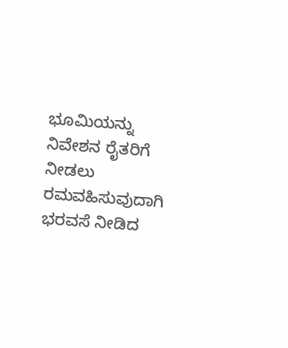ಭೂಮಿಯನ್ನು ನಿವೇಶನ ರೈತರಿಗೆ ನೀಡಲು ರಮವಹಿಸುವುದಾಗಿ ಭರವಸೆ ನೀಡಿದ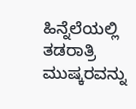ಹಿನ್ನೆಲೆಯಲ್ಲಿ ತಡರಾತ್ರಿ ಮುಷ್ಕರವನ್ನು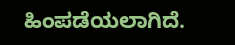ಹಿಂಪಡೆಯಲಾಗಿದೆ.